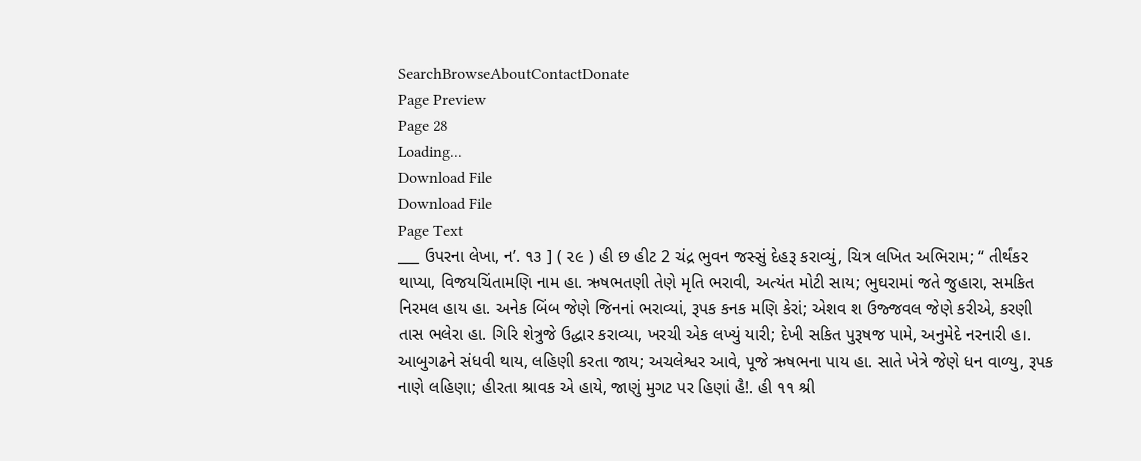SearchBrowseAboutContactDonate
Page Preview
Page 28
Loading...
Download File
Download File
Page Text
___ ઉપરના લેખા, ન’. ૧૩ ] ( ૨૯ ) હી છ હીટ 2 ચંદ્ર ભુવન જસ્સું દેહરૂ કરાવ્યું, ચિત્ર લખિત અભિરામ; “ તીર્થંકર થાપ્યા, વિજયચિંતામણિ નામ હા. ઋષભતણી તેણે મૃતિ ભરાવી, અત્યંત મોટી સાય; ભુઘરામાં જતે જુહારા, સમકિત નિરમલ હાય હા. અનેક બિંબ જેણે જિનનાં ભરાવ્યાં, રૂપક કનક મણિ કેરાં; એશવ શ ઉજ્જવલ જેણે કરીએ, કરણી તાસ ભલેરા હા. ગિરિ શેત્રુજે ઉદ્ધાર કરાવ્યા, ખરચી એક લખ્યું યારી; દેખી સકિત પુરૂષજ પામે, અનુમેદે નરનારી હ।. આબુગઢને સંધવી થાય, લહિણી કરતા જાય; અચલેશ્વર આવે, પૂજે ઋષભના પાય હા. સાતે ખેત્રે જેણે ધન વાળ્યુ, રૂપક નાણે લહિણા; હીરતા શ્રાવક એ હાયે, જાણું મુગટ પર હિણાં હૈ!. હી ૧૧ શ્રી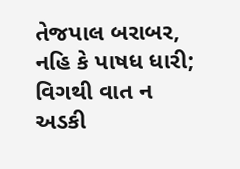તેજપાલ બરાબર, નહિ કે પાષધ ધારી; વિગથી વાત ન અડકી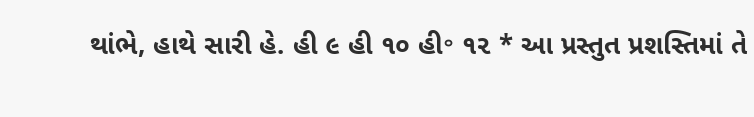થાંભે, હાથે સારી હે. હી ૯ હી ૧૦ હી॰ ૧૨ * આ પ્રસ્તુત પ્રશસ્તિમાં તે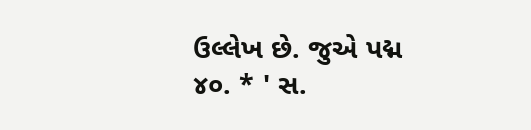ઉલ્લેખ છે. જુએ પદ્મ ૪૦. * ' સ.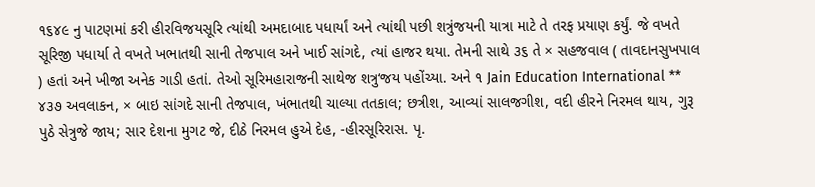૧૬૪૯ નુ પાટણમાં કરી હીરવિજયસૂરિ ત્યાંથી અમદાબાદ પધાર્યાં અને ત્યાંથી પછી શત્રુંજયની યાત્રા માટે તે તરફ પ્રયાણ કર્યું. જે વખતે સૂરિજી પધાર્યા તે વખતે ખભાતથી સાની તેજપાલ અને ખાઈ સાંગદે, ત્યાં હાજર થયા. તેમની સાથે ૩૬ તે × સહજવાલ ( તાવદાનસુખપાલ ) હતાં અને ખીજા અનેક ગાડી હતાં. તેઓ સૂરિમહારાજની સાથેજ શત્રુ‘જય પહોંચ્યા. અને ૧ Jain Education International ** ૪૩૭ અવલાકન, × બાઇ સાંગદે સાની તેજપાલ, ખંભાતથી ચાલ્યા તતકાલ; છત્રીશ, આવ્યાં સાલજગીશ, વદી હીરને નિરમલ થાય, ગુરૂ પુઠે સેત્રુજે જાય; સાર દેશના મુગટ જે, દીઠે નિરમલ હુએ દેહ, -હીરસૂરિરાસ. પૃ.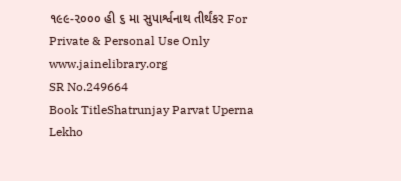૧૯૯-૨૦૦૦ હી ૬ મા સુપાર્શ્વનાથ તીર્થંકર For Private & Personal Use Only www.jainelibrary.org
SR No.249664
Book TitleShatrunjay Parvat Uperna Lekho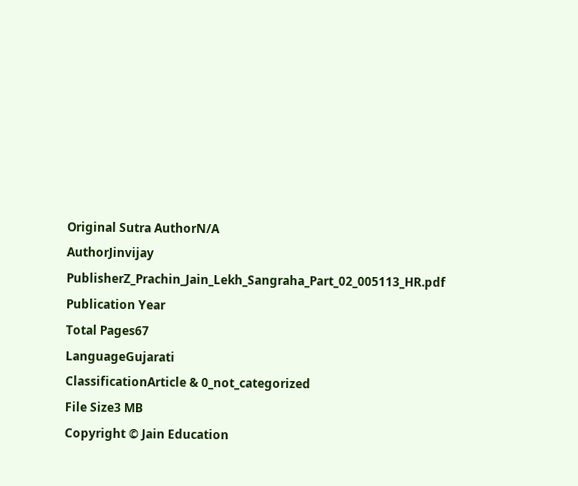Original Sutra AuthorN/A
AuthorJinvijay
PublisherZ_Prachin_Jain_Lekh_Sangraha_Part_02_005113_HR.pdf
Publication Year
Total Pages67
LanguageGujarati
ClassificationArticle & 0_not_categorized
File Size3 MB
Copyright © Jain Education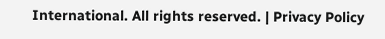International. All rights reserved. | Privacy Policy